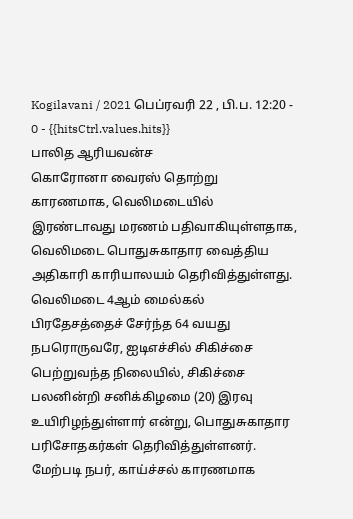Kogilavani / 2021 பெப்ரவரி 22 , பி.ப. 12:20 - 0 - {{hitsCtrl.values.hits}}
பாலித ஆரியவன்ச
கொரோனா வைரஸ் தொற்று காரணமாக, வெலிமடையில் இரண்டாவது மரணம் பதிவாகியுள்ளதாக, வெலிமடை பொதுசுகாதார வைத்திய அதிகாரி காரியாலயம் தெரிவித்துள்ளது.
வெலிமடை 4ஆம் மைல்கல் பிரதேசத்தைச் சேர்ந்த 64 வயது நபரொருவரே, ஐடிஎச்சில் சிகிச்சை பெற்றுவந்த நிலையில், சிகிச்சை பலனின்றி சனிக்கிழமை (20) இரவு உயிரிழந்துள்ளார் என்று, பொதுசுகாதார பரிசோதகர்கள் தெரிவித்துள்ளனர்.
மேற்படி நபர், காய்ச்சல் காரணமாக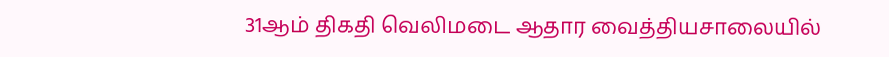31ஆம் திகதி வெலிமடை ஆதார வைத்தியசாலையில்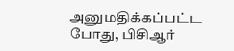அனுமதிக்கப்பட்ட போது, பிசிஆர்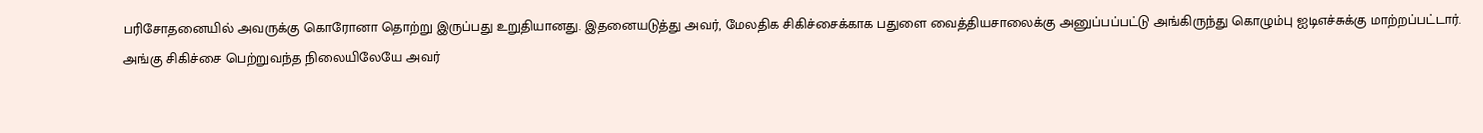பரிசோதனையில் அவருக்கு கொரோனா தொற்று இருப்பது உறுதியானது. இதனையடுத்து அவர், மேலதிக சிகிச்சைக்காக பதுளை வைத்தியசாலைக்கு அனுப்பப்பட்டு அங்கிருந்து கொழும்பு ஐடிஎச்சுக்கு மாற்றப்பட்டார்.
அங்கு சிகிச்சை பெற்றுவந்த நிலையிலேயே அவர்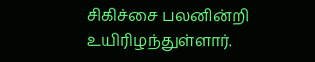சிகிச்சை பலனின்றி உயிரிழந்துள்ளார்.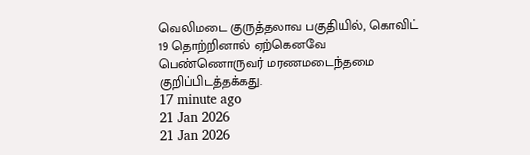வெலிமடை குருத்தலாவ பகுதியில், கொவிட் 19 தொற்றினால் ஏற்கெனவே பெண்ணொருவர் மரணமடைந்தமை குறிப்பிடத்தக்கது.
17 minute ago
21 Jan 2026
21 Jan 2026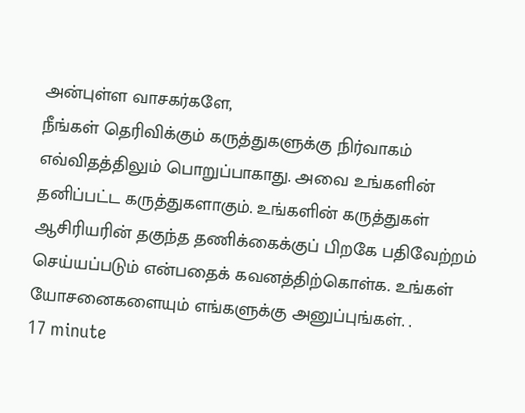அன்புள்ள வாசகர்களே,
நீங்கள் தெரிவிக்கும் கருத்துகளுக்கு நிர்வாகம் எவ்விதத்திலும் பொறுப்பாகாது. அவை உங்களின் தனிப்பட்ட கருத்துகளாகும். உங்களின் கருத்துகள் ஆசிரியரின் தகுந்த தணிக்கைக்குப் பிறகே பதிவேற்றம் செய்யப்படும் என்பதைக் கவனத்திற்கொள்க. உங்கள் யோசனைகளையும் எங்களுக்கு அனுப்புங்கள். .
17 minute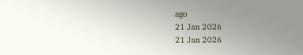ago
21 Jan 2026
21 Jan 2026